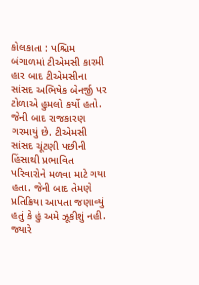કોલકાતા : પશ્ચિમ બંગાળમાં ટીએમસી કારમી હાર બાદ ટીએમસીના સાંસદ અભિષેક બેનર્જી પર ટોળાએ હુમલો કર્યો હતો. જેની બાદ રાજકારણ ગરમાયું છે. ટીએમસી સાંસદ ચૂંટણી પછીની હિંસાથી પ્રભાવિત પરિવારોને મળવા માટે ગયા હતા. જેની બાદ તેમણે પ્રતિક્રિયા આપતા જણાવ્યું હતું કે હું અમે ઝૂકીશું નહી. જ્યારે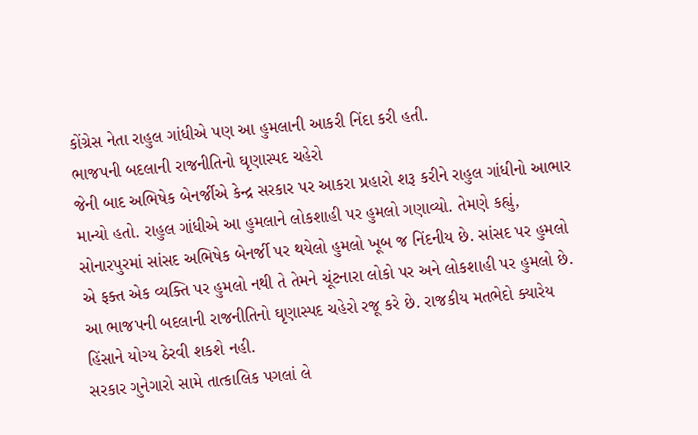કોંગ્રેસ નેતા રાહુલ ગાંધીએ પણ આ હુમલાની આકરી નિંદા કરી હતી.
ભાજપની બદલાની રાજનીતિનો ઘૃણાસ્પદ ચહેરો
જેની બાદ અભિષેક બેનર્જીએ કેન્દ્ર સરકાર પર આકરા પ્રહારો શરૂ કરીને રાહુલ ગાંધીનો આભાર માન્યો હતો. રાહુલ ગાંધીએ આ હુમલાને લોકશાહી પર હુમલો ગણાવ્યો. તેમણે કહ્યું, સોનારપુરમાં સાંસદ અભિષેક બેનર્જી પર થયેલો હુમલો ખૂબ જ નિંદનીય છે. સાંસદ પર હુમલો એ ફક્ત એક વ્યક્તિ પર હુમલો નથી તે તેમને ચૂંટનારા લોકો પર અને લોકશાહી પર હુમલો છે. આ ભાજપની બદલાની રાજનીતિનો ઘૃણાસ્પદ ચહેરો રજૂ કરે છે. રાજકીય મતભેદો ક્યારેય હિંસાને યોગ્ય ઠેરવી શકશે નહી.
સરકાર ગુનેગારો સામે તાત્કાલિક પગલાં લે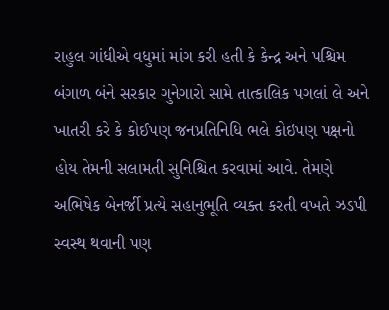રાહુલ ગાંધીએ વધુમાં માંગ કરી હતી કે કેન્દ્ર અને પશ્ચિમ બંગાળ બંને સરકાર ગુનેગારો સામે તાત્કાલિક પગલાં લે અને ખાતરી કરે કે કોઈપણ જનપ્રતિનિધિ ભલે કોઇપણ પક્ષનો હોય તેમની સલામતી સુનિશ્ચિત કરવામાં આવે. તેમણે અભિષેક બેનર્જી પ્રત્યે સહાનુભૂતિ વ્યક્ત કરતી વખતે ઝડપી સ્વસ્થ થવાની પણ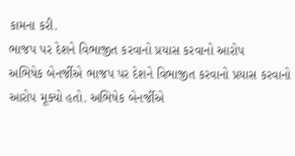કામના કરી.
ભાજપ પર દેશને વિભાજીત કરવાનો પ્રયાસ કરવાનો આરોપ
અભિષેક બેનર્જીએ ભાજપ પર દેશને વિભાજીત કરવાનો પ્રયાસ કરવાનો આરોપ મૂક્યો હતો. અભિષેક બેનર્જીએ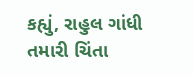કહ્યું, રાહુલ ગાંધી તમારી ચિંતા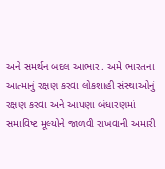અને સમર્થન બદલ આભાર. અમે ભારતના આત્માનું રક્ષણ કરવા લોકશાહી સંસ્થાઓનું રક્ષણ કરવા અને આપણા બંધારણમાં સમાવિષ્ટ મૂલ્યોને જાળવી રાખવાની અમારી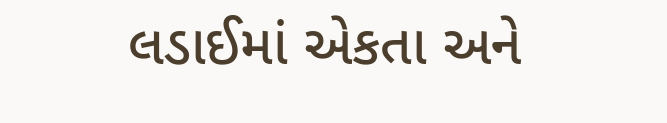લડાઈમાં એકતા અને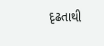દૃઢતાથી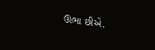ઊભા છીએ.